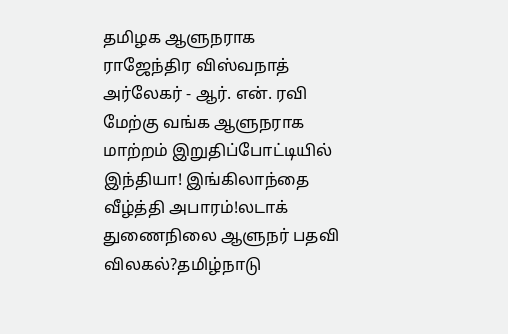தமிழக ஆளுநராக ராஜேந்திர விஸ்வநாத் அர்லேகர் - ஆர். என். ரவி மேற்கு வங்க ஆளுநராக மாற்றம் இறுதிப்போட்டியில் இந்தியா! இங்கிலாந்தை வீழ்த்தி அபாரம்!லடாக் துணைநிலை ஆளுநர் பதவி விலகல்?தமிழ்நாடு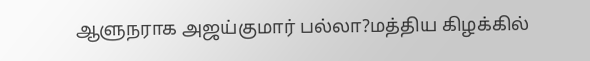ஆளுநராக அஜய்குமார் பல்லா?மத்திய கிழக்கில்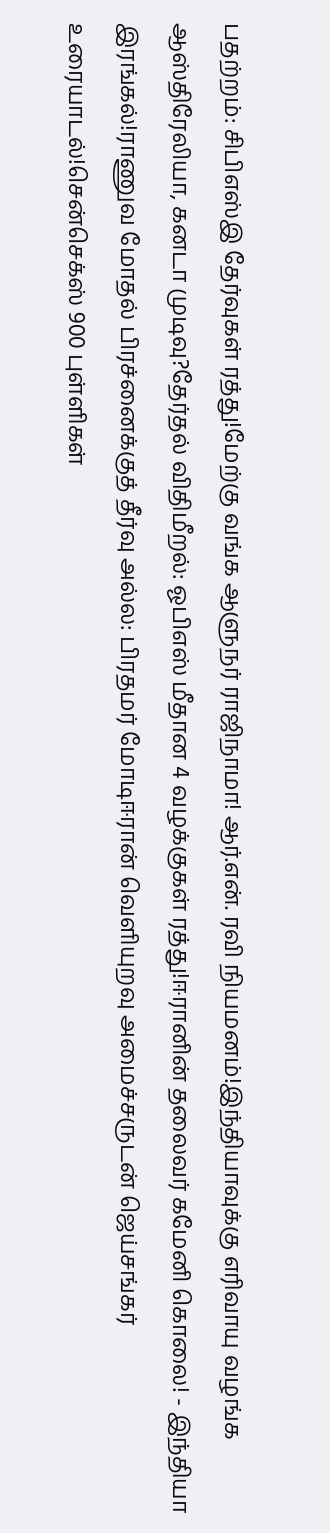பதற்றம்: சிபிஎஸ்இ தேர்வுகள் ரத்து!மேற்கு வங்க ஆளுநர் ராஜிநாமா! ஆர்.என். ரவி நியமனம்!இந்தியாவுக்கு எரிவாயு வழங்க ஆஸ்திரேலியா, கனடா முடிவு?தேர்தல் விதிமீறல்: ஓபிஎஸ் மீதான 4 வழக்குகள் ரத்து!ஈரானின் தலைவர் கமேனி கொலை! - இந்தியா இரங்கல்!ராணுவ மோதல் பிரச்னைக்குத் தீர்வு அல்ல: பிரதமர் மோடிஈரான் வெளியுறவு அமைச்சருடன் ஜெய்சங்கர் உரையாடல்!சென்செக்ஸ் 900 புள்ளிகள்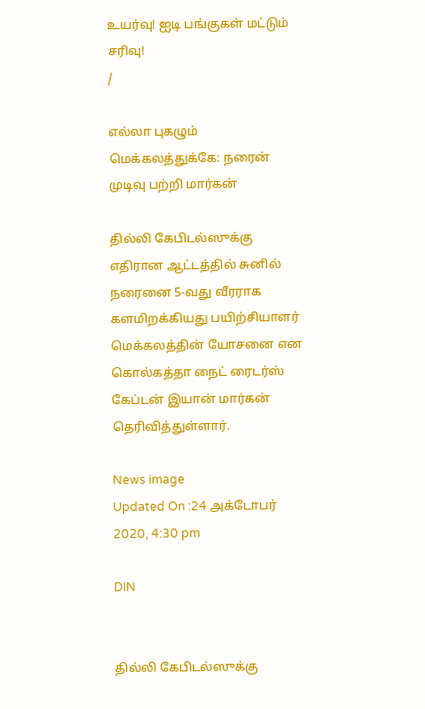உயர்வு! ஐடி பங்குகள் மட்டும் சரிவு!
/

எல்லா புகழும் மெக்கலத்துக்கே: நரைன் முடிவு பற்றி மார்கன்

தில்லி கேபிடல்ஸுக்கு எதிரான ஆட்டத்தில் சுனில் நரைனை 5-வது வீரராக களமிறக்கியது பயிற்சியாளர் மெக்கலத்தின் யோசனை என கொல்கத்தா நைட் ரைடர்ஸ் கேப்டன் இயான் மார்கன் தெரிவித்துள்ளார்.

News image
Updated On :24 அக்டோபர் 2020, 4:30 pm

DIN


தில்லி கேபிடல்ஸுக்கு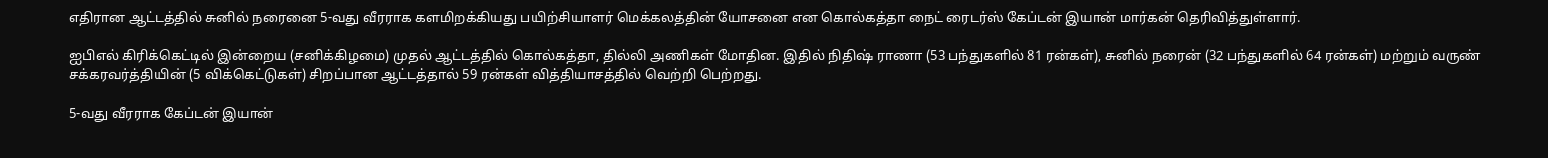எதிரான ஆட்டத்தில் சுனில் நரைனை 5-வது வீரராக களமிறக்கியது பயிற்சியாளர் மெக்கலத்தின் யோசனை என கொல்கத்தா நைட் ரைடர்ஸ் கேப்டன் இயான் மார்கன் தெரிவித்துள்ளார்.

ஐபிஎல் கிரிக்கெட்டில் இன்றைய (சனிக்கிழமை) முதல் ஆட்டத்தில் கொல்கத்தா, தில்லி அணிகள் மோதின. இதில் நிதிஷ் ராணா (53 பந்துகளில் 81 ரன்கள்), சுனில் நரைன் (32 பந்துகளில் 64 ரன்கள்) மற்றும் வருண் சக்கரவர்த்தியின் (5 விக்கெட்டுகள்) சிறப்பான ஆட்டத்தால் 59 ரன்கள் வித்தியாசத்தில் வெற்றி பெற்றது.

5-வது வீரராக கேப்டன் இயான்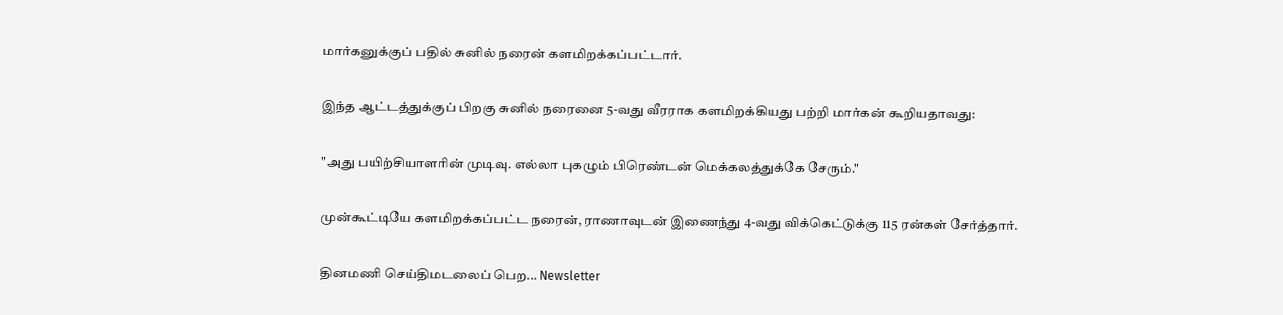மார்கனுக்குப் பதில் சுனில் நரைன் களமிறக்கப்பட்டார்.

இந்த ஆட்டத்துக்குப் பிறகு சுனில் நரைனை 5-வது வீரராக களமிறக்கியது பற்றி மார்கன் கூறியதாவது:

"அது பயிற்சியாளரின் முடிவு. எல்லா புகழும் பிரெண்டன் மெக்கலத்துக்கே சேரும்."

முன்கூட்டியே களமிறக்கப்பட்ட நரைன், ராணாவுடன் இணைந்து 4-வது விக்கெட்டுக்கு 115 ரன்கள் சேர்த்தார்.

தினமணி செய்திமடலைப் பெற... Newsletter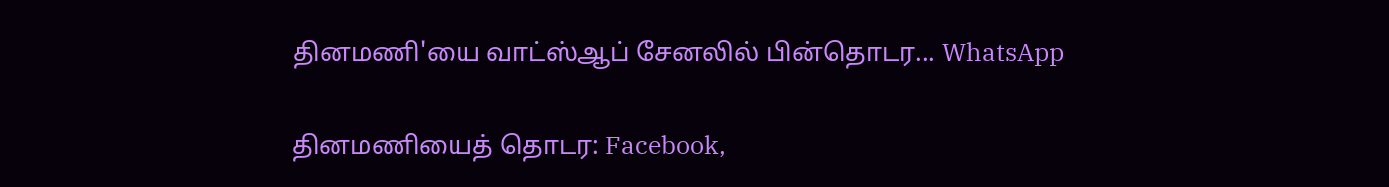தினமணி'யை வாட்ஸ்ஆப் சேனலில் பின்தொடர... WhatsApp

தினமணியைத் தொடர: Facebook,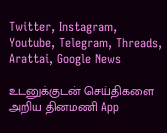Twitter, Instagram, Youtube, Telegram, Threads, Arattai, Google News

உடனுக்குடன் செய்திகளை அறிய தினமணி App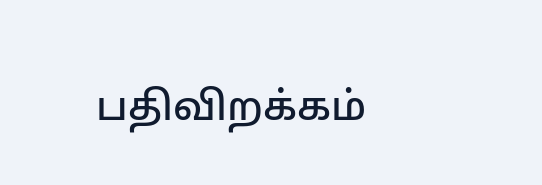பதிவிறக்கம்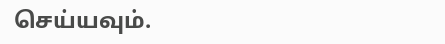செய்யவும்.